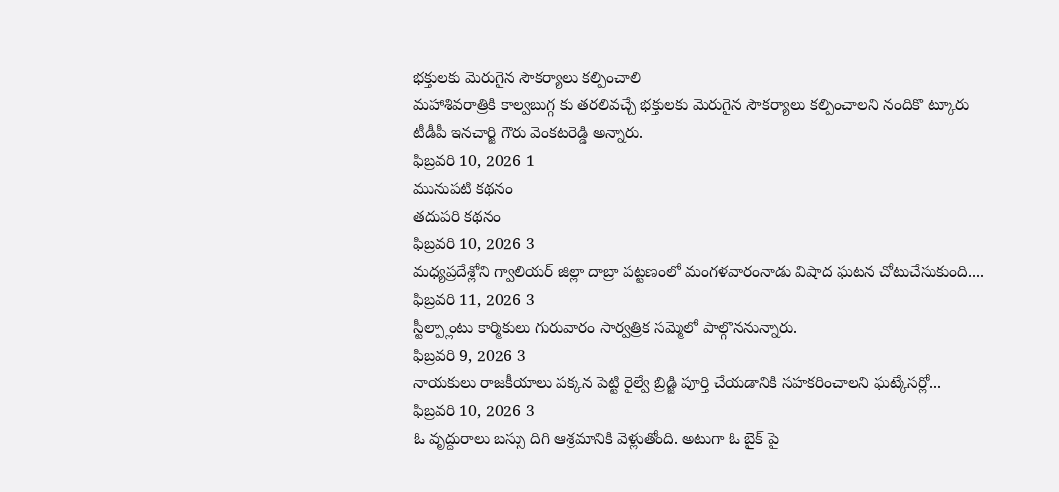భక్తులకు మెరుగైన సౌకర్యాలు కల్పించాలి
మహాశివరాత్రికి కాల్వబుగ్గ కు తరలివచ్చే భక్తులకు మెరుగైన సౌకర్యాలు కల్పించాలని నందికొ ట్కూరు టీడీపీ ఇనచార్జి గౌరు వెంకటరెడ్డి అన్నారు.
ఫిబ్రవరి 10, 2026 1
మునుపటి కథనం
తదుపరి కథనం
ఫిబ్రవరి 10, 2026 3
మధ్యప్రదేశ్లోని గ్వాలియర్ జిల్లా దాబ్రా పట్టణంలో మంగళవారంనాడు విషాద ఘటన చోటుచేసుకుంది....
ఫిబ్రవరి 11, 2026 3
స్టీల్ప్లాంటు కార్మికులు గురువారం సార్వత్రిక సమ్మెలో పాల్గొననున్నారు.
ఫిబ్రవరి 9, 2026 3
నాయకులు రాజకీయాలు పక్కన పెట్టి రైల్వే బ్రిడ్జి పూర్తి చేయడానికి సహకరించాలని ఘట్కేసర్లో...
ఫిబ్రవరి 10, 2026 3
ఓ వృద్దురాలు బస్సు దిగి ఆశ్రమానికి వెళ్లుతోంది. అటుగా ఓ బైక్ పై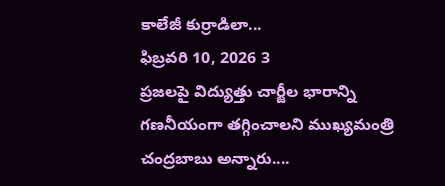కాలేజీ కుర్రాడిలా...
ఫిబ్రవరి 10, 2026 3
ప్రజలపై విద్యుత్తు చార్జీల భారాన్ని గణనీయంగా తగ్గించాలని ముఖ్యమంత్రి చంద్రబాబు అన్నారు....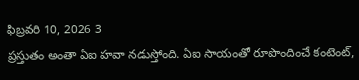ఫిబ్రవరి 10, 2026 3
ప్రస్తుతం అంతా ఏఐ హవా నడుస్తోంది. ఏఐ సాయంతో రూపొందించే కంటెంట్,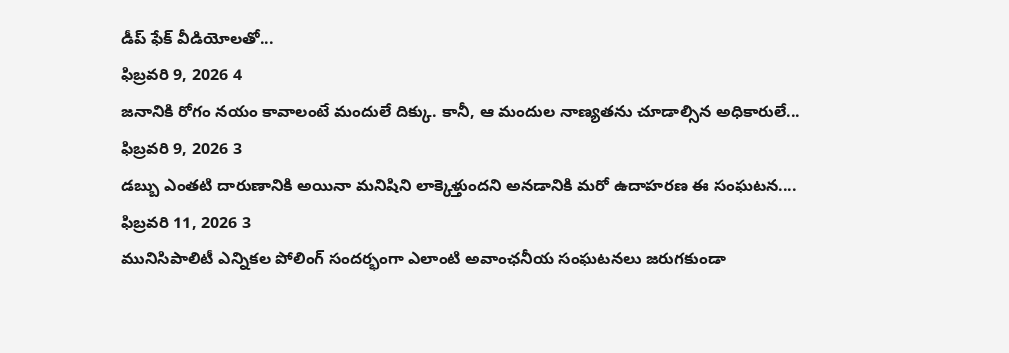డీప్ ఫేక్ వీడియోలతో...
ఫిబ్రవరి 9, 2026 4
జనానికి రోగం నయం కావాలంటే మందులే దిక్కు. కానీ, ఆ మందుల నాణ్యతను చూడాల్సిన అధికారులే...
ఫిబ్రవరి 9, 2026 3
డబ్బు ఎంతటి దారుణానికి అయినా మనిషిని లాక్కెళ్తుందని అనడానికి మరో ఉదాహరణ ఈ సంఘటన....
ఫిబ్రవరి 11, 2026 3
మునిసిపాలిటీ ఎన్నికల పోలింగ్ సందర్భంగా ఎలాంటి అవాంఛనీయ సంఘటనలు జరుగకుండా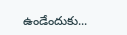ఉండేందుకు...